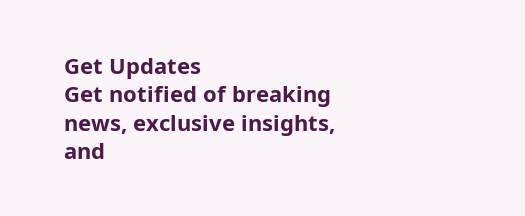Get Updates
Get notified of breaking news, exclusive insights, and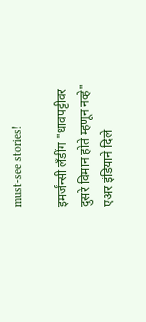must-see stories!

इमर्जंन्सी लँडींग "धावपट्टीवर दुसरे विमान होते म्हणून नव्हे" एअर इंडियाने दिले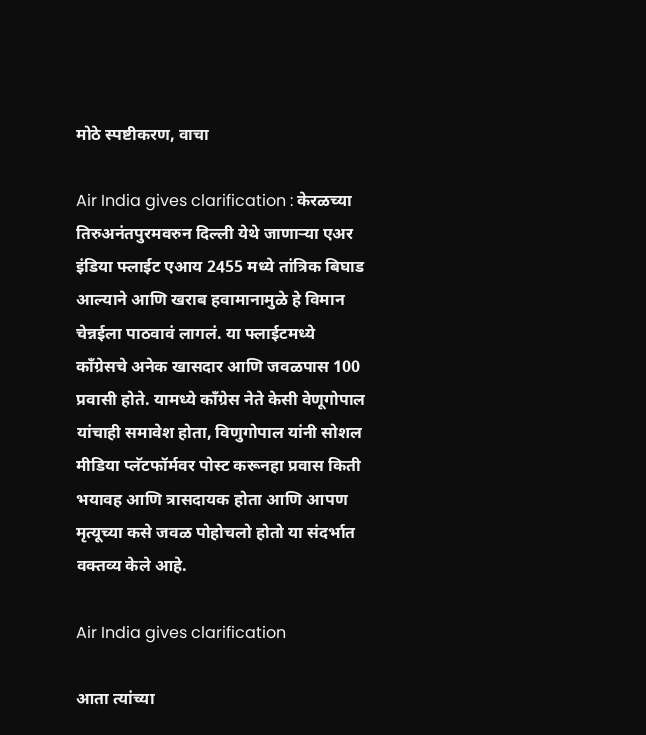मोठे स्पष्टीकरण, वाचा

Air India gives clarification : केरळच्या तिरुअनंतपुरमवरुन दिल्ली येथे जाणाऱ्या एअर इंडिया फ्लाईट एआय 2455 मध्ये तांत्रिक बिघाड आल्याने आणि खराब हवामानामुळे हे विमान चेन्नईला पाठवावं लागलं. या फ्लाईटमध्ये काँग्रेसचे अनेक खासदार आणि जवळपास 100 प्रवासी होते. यामध्ये काँग्रेस नेते केसी वेणूगोपाल यांचाही समावेश होता, विणुगोपाल यांनी सोशल मीडिया प्लॅटफॉर्मवर पोस्ट करूनहा प्रवास किती भयावह आणि त्रासदायक होता आणि आपण मृत्यूच्या कसे जवळ पोहोचलो होतो या संदर्भात वक्तव्य केले आहे.

Air India gives clarification

आता त्यांच्या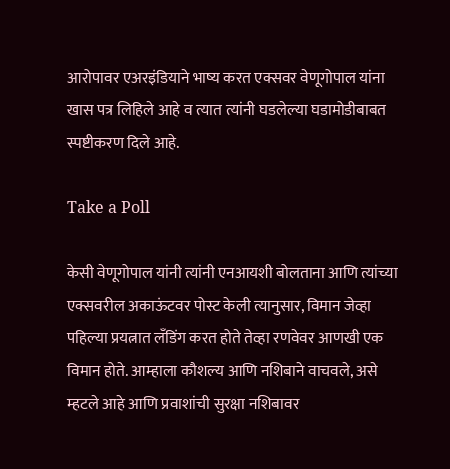आरोपावर एअरइंडियाने भाष्य करत एक्सवर वेणूगोपाल यांना खास पत्र लिहिले आहे व त्यात त्यांनी घडलेल्या घडामोडीबाबत स्पष्टीकरण दिले आहे.

Take a Poll

केसी वेणूगोपाल यांनी त्यांनी एनआयशी बोलताना आणि त्यांच्या एक्सवरील अकाऊंटवर पोस्ट केली त्यानुसार, विमान जेव्हा पहिल्या प्रयत्नात लँडिंग करत होते तेव्हा रणवेवर आणखी एक विमान होते. आम्हाला कौशल्य आणि नशिबाने वाचवले, असे म्हटले आहे आणि प्रवाशांची सुरक्षा नशिबावर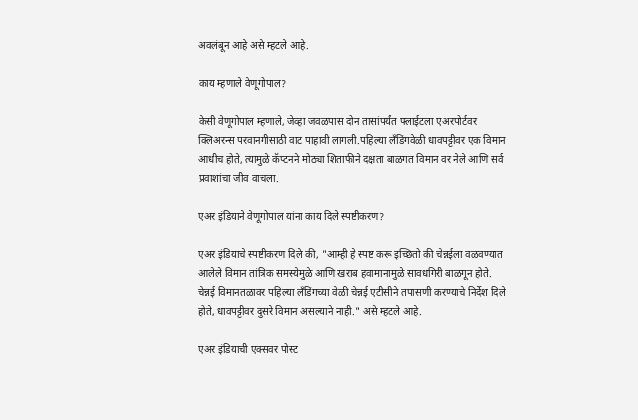अवलंबून आहे असे म्हटले आहे.

काय म्हणाले वेणूगोपाल?

केसी वेणूगोपाल म्हणाले, जेव्हा जवळपास दोन तासांपर्यंत फ्लाईटला एअरपोर्टवर क्लिअरन्स परवानगीसाठी वाट पाहावी लागली.पहिल्या लँडिंगवेळी धावपट्टीवर एक विमान आधीच होते, त्यामुळे कॅप्टनने मोठ्या शिताफीने दक्षता बाळगत विमान वर नेले आणि सर्व प्रवाशांचा जीव वाचला.

एअर इंडियाने वेणूगोपाल यांना काय दिले स्पष्टीकरण?

एअर इंडियाचे स्पष्टीकरण दिले की, "आम्ही हे स्पष्ट करू इच्छितो की चेन्नईला वळवण्यात आलेले विमान तांत्रिक समस्येमुळे आणि खराब हवामानामुळे सावधगिरी बाळगून होते. चेन्नई विमानतळावर पहिल्या लँडिंगच्या वेळी चेन्नई एटीसीने तपासणी करण्याचे निर्देश दिले होते, धावपट्टीवर दुसरे विमान असल्याने नाही." असे म्हटले आहे.

एअर इंडियाची एक्सवर पोस्ट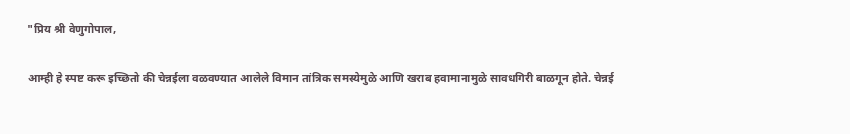"प्रिय श्री वेणुगोपाल,

आम्ही हे स्पष्ट करू इच्छितो की चेन्नईला वळवण्यात आलेले विमान तांत्रिक समस्येमुळे आणि खराब हवामानामुळे सावधगिरी बाळगून होते. चेन्नई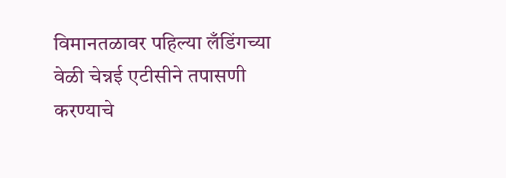विमानतळावर पहिल्या लँडिंगच्या वेळी चेन्नई एटीसीने तपासणी करण्याचे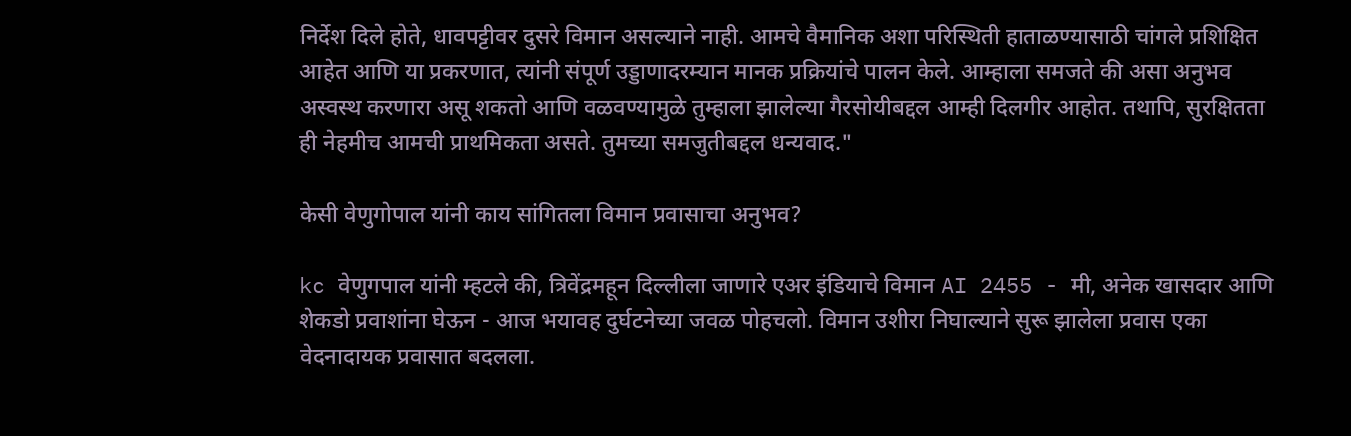निर्देश दिले होते, धावपट्टीवर दुसरे विमान असल्याने नाही. आमचे वैमानिक अशा परिस्थिती हाताळण्यासाठी चांगले प्रशिक्षित आहेत आणि या प्रकरणात, त्यांनी संपूर्ण उड्डाणादरम्यान मानक प्रक्रियांचे पालन केले. आम्हाला समजते की असा अनुभव अस्वस्थ करणारा असू शकतो आणि वळवण्यामुळे तुम्हाला झालेल्या गैरसोयीबद्दल आम्ही दिलगीर आहोत. तथापि, सुरक्षितता ही नेहमीच आमची प्राथमिकता असते. तुमच्या समजुतीबद्दल धन्यवाद."

केसी वेणुगोपाल यांनी काय सांगितला विमान प्रवासाचा अनुभव?

kc वेणुगपाल यांनी म्हटले की, त्रिवेंद्रमहून दिल्लीला जाणारे एअर इंडियाचे विमान AI 2455 - मी, अनेक खासदार आणि शेकडो प्रवाशांना घेऊन - आज भयावह दुर्घटनेच्या जवळ पोहचलो. विमान उशीरा निघाल्याने सुरू झालेला प्रवास एका वेदनादायक प्रवासात बदलला.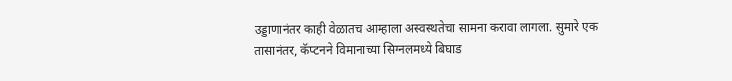उड्डाणानंतर काही वेळातच आम्हाला अस्वस्थतेचा सामना करावा लागला. सुमारे एक तासानंतर, कॅप्टनने विमानाच्या सिग्नलमध्ये बिघाड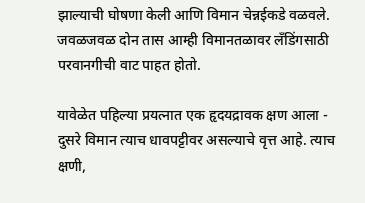झाल्याची घोषणा केली आणि विमान चेन्नईकडे वळवले. जवळजवळ दोन तास आम्ही विमानतळावर लँडिंगसाठी परवानगीची वाट पाहत होतो.

यावेळेत पहिल्या प्रयत्नात एक हृदयद्रावक क्षण आला - दुसरे विमान त्याच धावपट्टीवर असल्याचे वृत्त आहे. त्याच क्षणी,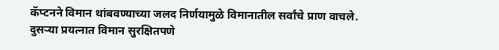कॅप्टनने विमान थांबवण्याच्या जलद निर्णयामुळे विमानातील सर्वांचे प्राण वाचले. दुसऱ्या प्रयत्नात विमान सुरक्षितपणे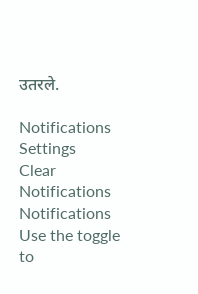उतरले.

Notifications
Settings
Clear Notifications
Notifications
Use the toggle to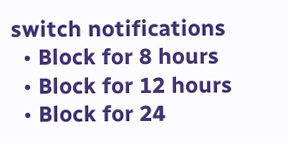switch notifications
  • Block for 8 hours
  • Block for 12 hours
  • Block for 24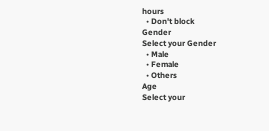hours
  • Don't block
Gender
Select your Gender
  • Male
  • Female
  • Others
Age
Select your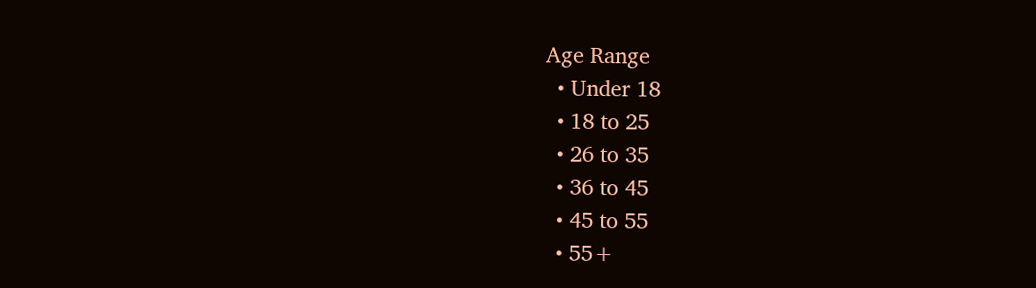Age Range
  • Under 18
  • 18 to 25
  • 26 to 35
  • 36 to 45
  • 45 to 55
  • 55+